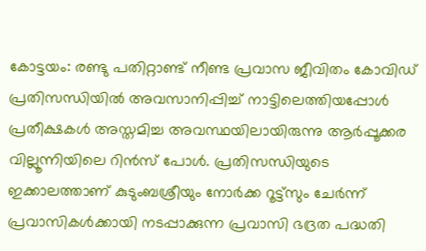കോട്ടയം: രണ്ടു പതിറ്റാണ്ട് നീണ്ട പ്രവാസ ജീവിതം കോവിഡ് പ്രതിസന്ധിയിൽ അവസാനിപ്പിച്ച് നാട്ടിലെത്തിയപ്പോൾ പ്രതീക്ഷകൾ അസ്തമിച്ച അവസ്ഥയിലായിരുന്നു ആർപ്പൂക്കര വില്ലൂന്നിയിലെ റിൻസ് പോൾ. പ്രതിസന്ധിയുടെ ഇക്കാലത്താണ് കുടുംബശ്രീയും നോർക്ക റൂട്ട്സും ചേർന്ന് പ്രവാസികൾക്കായി നടപ്പാക്കുന്ന പ്രവാസി ഭദ്രത പദ്ധതി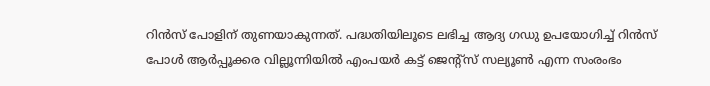റിൻസ് പോളിന് തുണയാകുന്നത്. പദ്ധതിയിലൂടെ ലഭിച്ച ആദ്യ ഗഡു ഉപയോഗിച്ച് റിൻസ് പോൾ ആർപ്പൂക്കര വില്ലൂന്നിയിൽ എംപയർ കട്ട് ജെന്റ്സ് സല്യൂൺ എന്ന സംരംഭം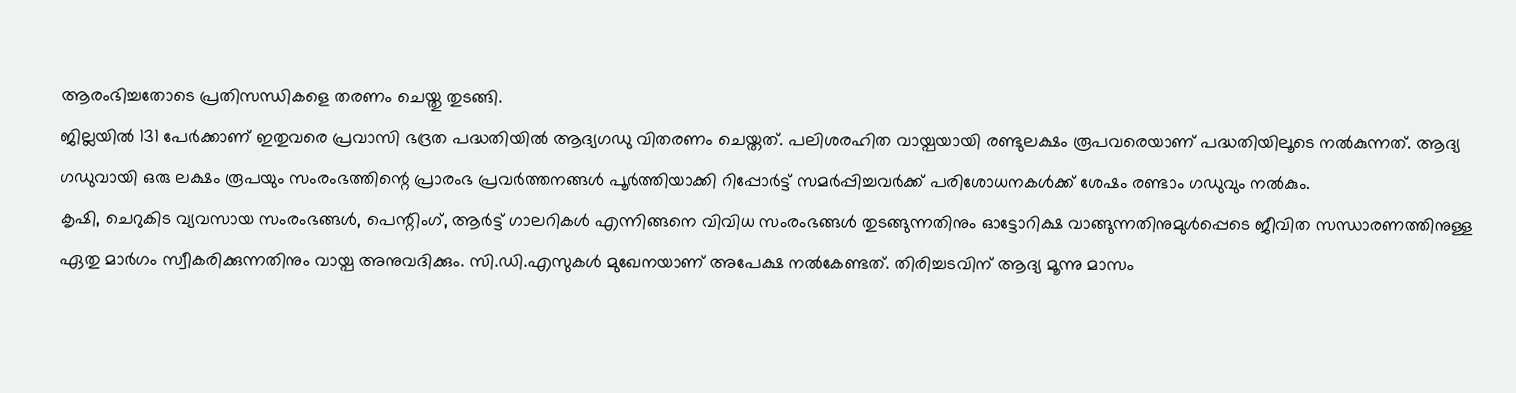ആരംഭിച്ചതോടെ പ്രതിസന്ധികളെ തരണം ചെയ്തു തുടങ്ങി.
ജില്ലയിൽ 131 പേർക്കാണ് ഇതുവരെ പ്രവാസി ഭദ്രത പദ്ധതിയിൽ ആദ്യഗഡു വിതരണം ചെയ്തത്. പലിശരഹിത വായ്പയായി രണ്ടുലക്ഷം രൂപവരെയാണ് പദ്ധതിയിലൂടെ നൽകുന്നത്. ആദ്യ ഗഡുവായി ഒരു ലക്ഷം രൂപയും സംരംഭത്തിന്റെ പ്രാരംഭ പ്രവർത്തനങ്ങൾ പൂർത്തിയാക്കി റിപ്പോർട്ട് സമർപ്പിച്ചവർക്ക് പരിശോധനകൾക്ക് ശേഷം രണ്ടാം ഗഡുവും നൽകും.
കൃഷി, ചെറുകിട വ്യവസായ സംരംഭങ്ങൾ, പെന്റിംഗ്, ആർട്ട് ഗാലറികൾ എന്നിങ്ങനെ വിവിധ സംരംഭങ്ങൾ തുടങ്ങുന്നതിനും ഓട്ടോറിക്ഷ വാങ്ങുന്നതിനുമുൾപ്പെടെ ജീവിത സന്ധാരണത്തിനുള്ള ഏതു മാർഗം സ്വീകരിക്കുന്നതിനും വായ്പ അനുവദിക്കും. സി.ഡി.എസുകൾ മുഖേനയാണ് അപേക്ഷ നൽകേണ്ടത്. തിരിച്ചടവിന് ആദ്യ മൂന്നു മാസം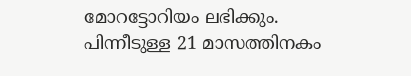മോറട്ടോറിയം ലഭിക്കും. പിന്നീടുള്ള 21 മാസത്തിനകം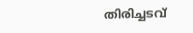തിരിച്ചടവ്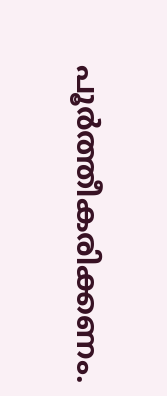പൂർത്തീകരിക്കണം.